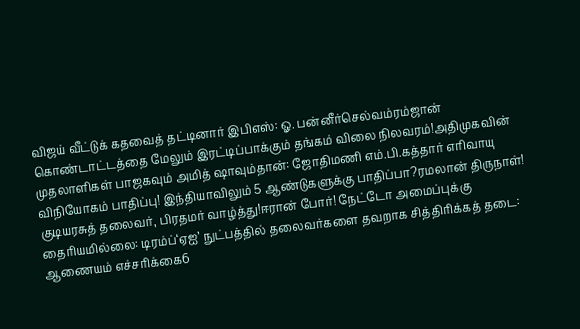விஜய் வீட்டுக் கதவைத் தட்டினார் இபிஎஸ்: ஓ. பன்னீர்செல்வம்ரம்ஜான் கொண்டாட்டத்தை மேலும் இரட்டிப்பாக்கும் தங்கம் விலை நிலவரம்!அதிமுகவின் முதலாளிகள் பாஜகவும் அமித் ஷாவும்தான்: ஜோதிமணி எம்.பி.கத்தார் எரிவாயு விநியோகம் பாதிப்பு! இந்தியாவிலும் 5 ஆண்டுகளுக்கு பாதிப்பா?ரமலான் திருநாள்! குடியரசுத் தலைவர், பிரதமர் வாழ்த்து!ஈரான் போர்! நேட்டோ அமைப்புக்கு தைரியமில்லை: டிரம்ப்‘ஏஐ’ நுட்பத்தில் தலைவர்களை தவறாக சித்திரிக்கத் தடை: ஆணையம் எச்சரிக்கை6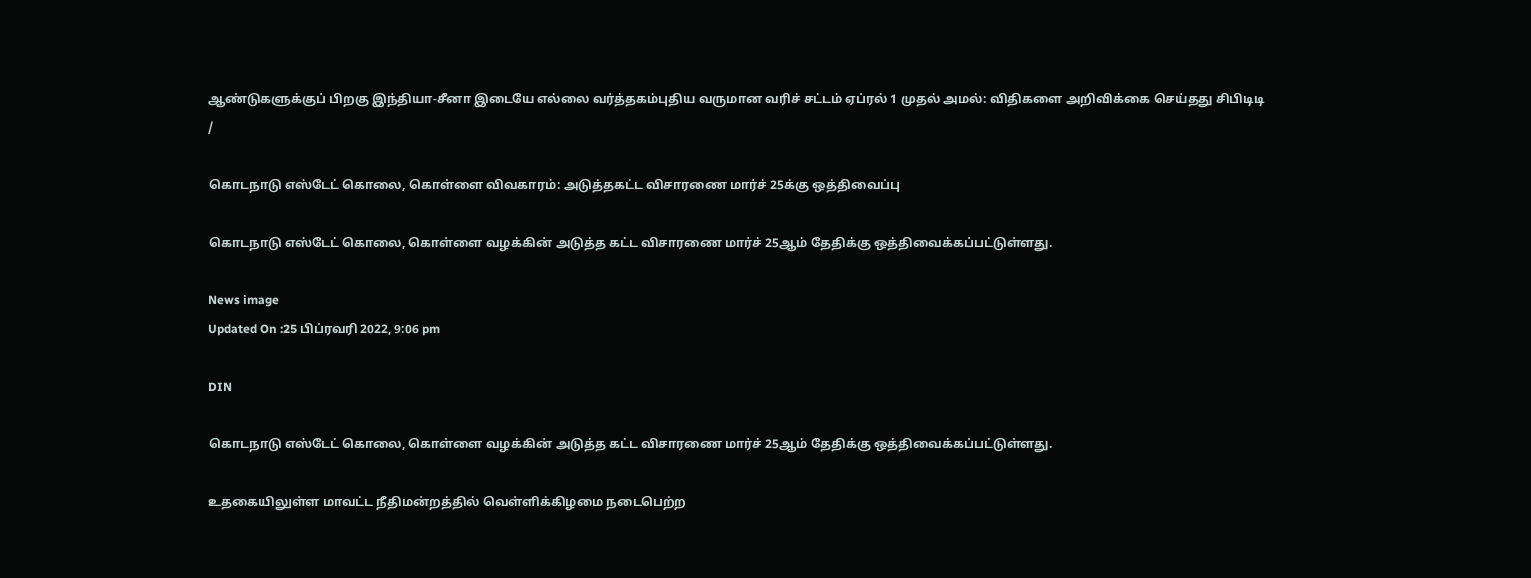ஆண்டுகளுக்குப் பிறகு இந்தியா-சீனா இடையே எல்லை வர்த்தகம்புதிய வருமான வரிச் சட்டம் ஏப்ரல் 1 முதல் அமல்: விதிகளை அறிவிக்கை செய்தது சிபிடிடி
/

கொடநாடு எஸ்டேட் கொலை, கொள்ளை விவகாரம்: அடுத்தகட்ட விசாரணை மார்ச் 25க்கு ஒத்திவைப்பு

கொடநாடு எஸ்டேட் கொலை, கொள்ளை வழக்கின் அடுத்த கட்ட விசாரணை மார்ச் 25ஆம் தேதிக்கு ஒத்திவைக்கப்பட்டுள்ளது.

News image
Updated On :25 பிப்ரவரி 2022, 9:06 pm

DIN

கொடநாடு எஸ்டேட் கொலை, கொள்ளை வழக்கின் அடுத்த கட்ட விசாரணை மார்ச் 25ஆம் தேதிக்கு ஒத்திவைக்கப்பட்டுள்ளது.

உதகையிலுள்ள மாவட்ட நீதிமன்றத்தில் வெள்ளிக்கிழமை நடைபெற்ற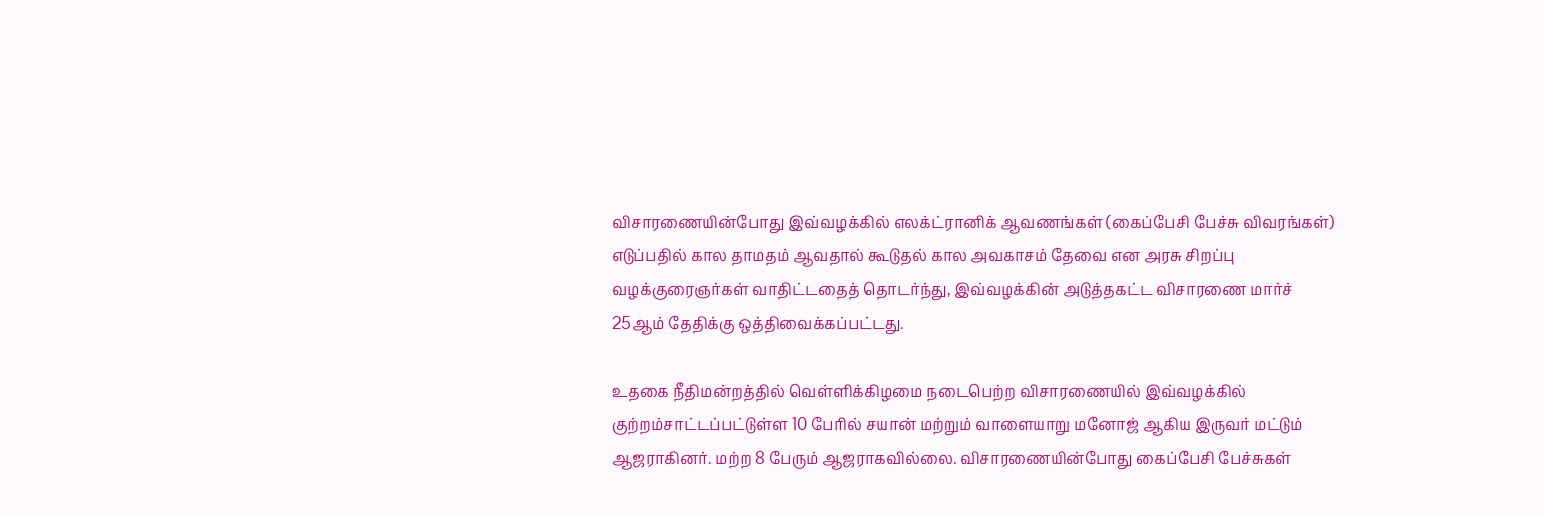விசாரணையின்போது இவ்வழக்கில் எலக்ட்ரானிக் ஆவணங்கள் (கைப்பேசி பேச்சு விவரங்கள்) எடுப்பதில் கால தாமதம் ஆவதால் கூடுதல் கால அவகாசம் தேவை என அரசு சிறப்பு வழக்குரைஞர்கள் வாதிட்டதைத் தொடர்ந்து, இவ்வழக்கின் அடுத்தகட்ட விசாரணை மார்ச் 25ஆம் தேதிக்கு ஒத்திவைக்கப்பட்டது.

உதகை நீதிமன்றத்தில் வெள்ளிக்கிழமை நடைபெற்ற விசாரணையில் இவ்வழக்கில் குற்றம்சாட்டப்பட்டுள்ள 10 பேரில் சயான் மற்றும் வாளையாறு மனோஜ் ஆகிய இருவர் மட்டும் ஆஜராகினர். மற்ற 8 பேரும் ஆஜராகவில்லை. விசாரணையின்போது கைப்பேசி பேச்சுகள்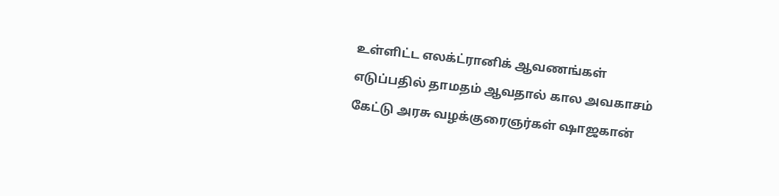உள்ளிட்ட எலக்ட்ரானிக் ஆவணங்கள் எடுப்பதில் தாமதம் ஆவதால் கால அவகாசம் கேட்டு அரசு வழக்குரைஞர்கள் ஷாஜகான்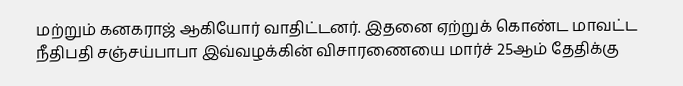மற்றும் கனகராஜ் ஆகியோர் வாதிட்டனர். இதனை ஏற்றுக் கொண்ட மாவட்ட நீதிபதி சஞ்சய்பாபா இவ்வழக்கின் விசாரணையை மார்ச் 25ஆம் தேதிக்கு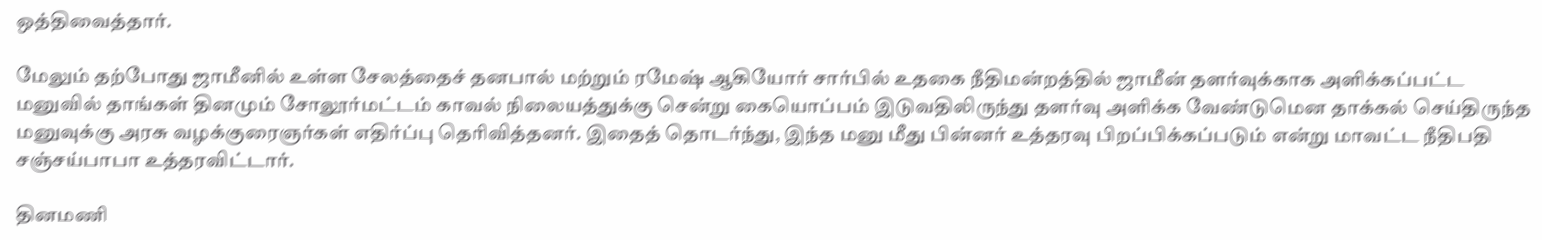ஒத்திவைத்தார்.

மேலும் தற்போது ஜாமீனில் உள்ள சேலத்தைச் தனபால் மற்றும் ரமேஷ் ஆகியோர் சார்பில் உதகை நீதிமன்றத்தில் ஜாமீன் தளர்வுக்காக அளிக்கப்பட்ட மனுவில் தாங்கள் தினமும் சோலூர்மட்டம் காவல் நிலையத்துக்கு சென்று கையொப்பம் இடுவதிலிருந்து தளர்வு அளிக்க வேண்டுமென தாக்கல் செய்திருந்த மனுவுக்கு அரசு வழக்குரைஞர்கள் எதிர்ப்பு தெரிவித்தனர். இதைத் தொடர்ந்து, இந்த மனு மீது பின்னர் உத்தரவு பிறப்பிக்கப்படும் என்று மாவட்ட நீதிபதி சஞ்சய்பாபா உத்தரவிட்டார்.

தினமணி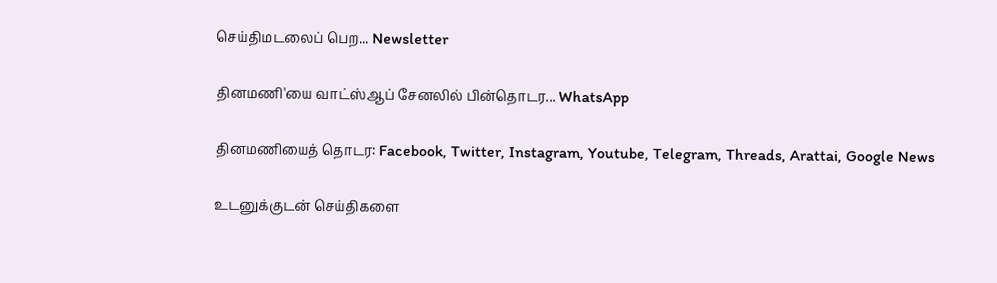செய்திமடலைப் பெற... Newsletter

தினமணி'யை வாட்ஸ்ஆப் சேனலில் பின்தொடர... WhatsApp

தினமணியைத் தொடர: Facebook, Twitter, Instagram, Youtube, Telegram, Threads, Arattai, Google News

உடனுக்குடன் செய்திகளை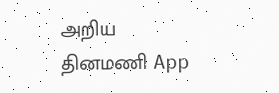அறிய தினமணி App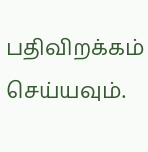பதிவிறக்கம் செய்யவும்.